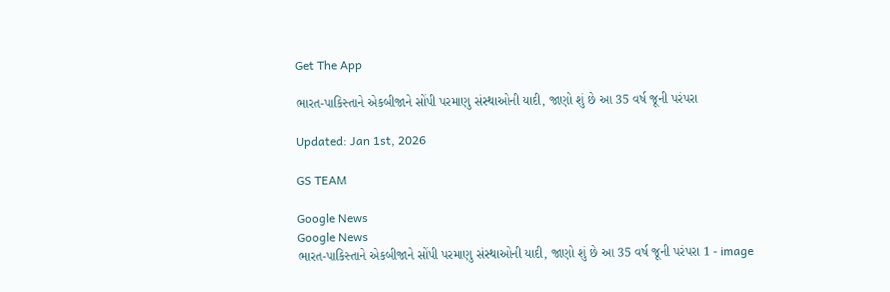Get The App

ભારત-પાકિસ્તાને એકબીજાને સોંપી પરમાણુ સંસ્થાઓની યાદી, જાણો શું છે આ 35 વર્ષ જૂની પરંપરા

Updated: Jan 1st, 2026

GS TEAM

Google News
Google News
ભારત-પાકિસ્તાને એકબીજાને સોંપી પરમાણુ સંસ્થાઓની યાદી, જાણો શું છે આ 35 વર્ષ જૂની પરંપરા 1 - image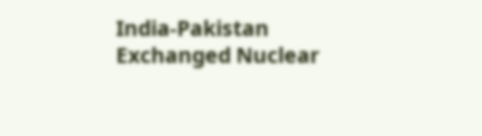India-Pakistan Exchanged Nuclear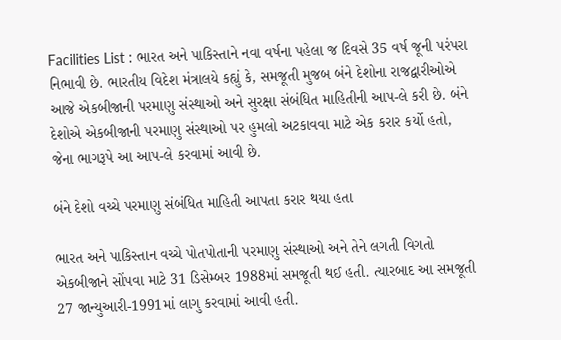Facilities List : ભારત અને પાકિસ્તાને નવા વર્ષના પહેલા જ દિવસે 35 વર્ષ જૂની પરંપરા નિભાવી છે. ભારતીય વિદેશ મંત્રાલયે કહ્યું કે, સમજૂતી મુજબ બંને દેશોના રાજદ્વારીઓએ આજે એકબીજાની પરમાણુ સંસ્થાઓ અને સુરક્ષા સંબંધિત માહિતીની આપ-લે કરી છે. બંને દેશોએ એકબીજાની પરમાણુ સંસ્થાઓ પર હુમલો અટકાવવા માટે એક કરાર કર્યો હતો, જેના ભાગરૂપે આ આપ-લે કરવામાં આવી છે.

બંને દેશો વચ્ચે પરમાણુ સંબંધિત માહિતી આપતા કરાર થયા હતા

ભારત અને પાકિસ્તાન વચ્ચે પોતપોતાની પરમાણુ સંસ્થાઓ અને તેને લગતી વિગતો એકબીજાને સોંપવા માટે 31 ડિસેમ્બર 1988માં સમજૂતી થઈ હતી. ત્યારબાદ આ સમજૂતી 27 જાન્યુઆરી-1991માં લાગુ કરવામાં આવી હતી.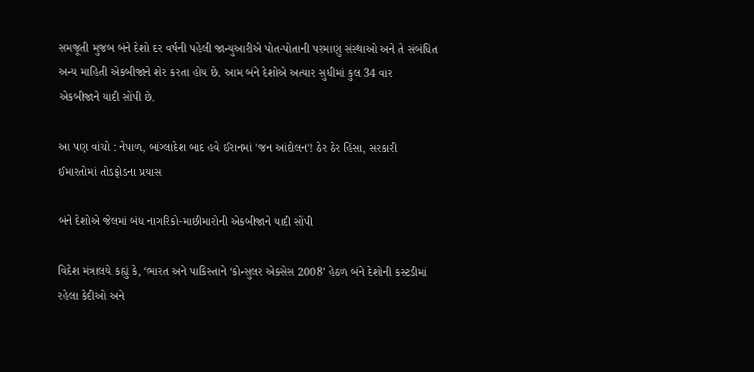સમજૂતી મુજબ બંને દેશો દર વર્ષની પહેલી જાન્યુઆરીએ પોત-પોતાની પરમાણુ સંસ્થાઓ અને તે સંબંધિત અન્ય માહિતી એકબીજાને શેર કરતા હોય છે. આમ બંને દેશોએ અત્યાર સુધીમાં કુલ 34 વાર  એકબીજાને યાદી સોંપી છે.

આ પણ વાંચો : નેપાળ, બાંગ્લાદેશ બાદ હવે ઈરાનમાં 'જન આંદોલન'! ઠેર ઠેર હિંસા, સરકારી ઈમારતોમાં તોડફોડના પ્રયાસ

બંને દેશોએ જેલમાં બંધ નાગરિકો-માછીમારોની એકબીજાને યાદી સોંપી

વિદેશ મંત્રાલયે કહ્યું કે, ‘ભારત અને પાકિસ્તાને ‘કોન્સુલર એક્સેસ 2008’ હેઠળ બંને દેશોની કસ્ટડીમાં રહેલા કેદીઓ અને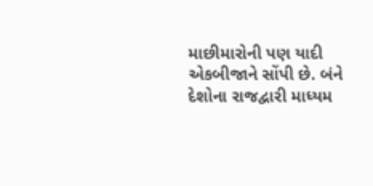માછીમારોની પણ યાદી એકબીજાને સોંપી છે. બંને દેશોના રાજદ્વારી માધ્યમ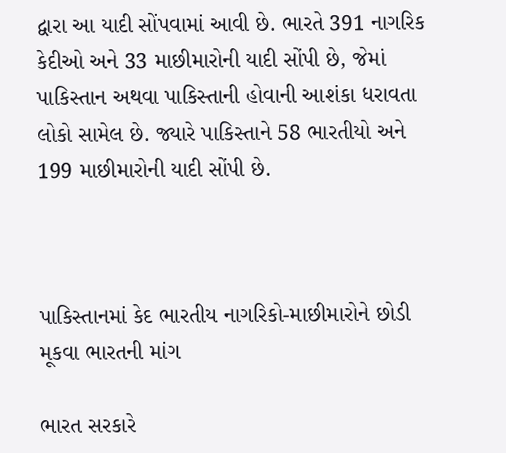દ્વારા આ યાદી સોંપવામાં આવી છે. ભારતે 391 નાગરિક કેદીઓ અને 33 માછીમારોની યાદી સોંપી છે, જેમાં પાકિસ્તાન અથવા પાકિસ્તાની હોવાની આશંકા ધરાવતા લોકો સામેલ છે. જ્યારે પાકિસ્તાને 58 ભારતીયો અને 199 માછીમારોની યાદી સોંપી છે.



પાકિસ્તાનમાં કેદ ભારતીય નાગરિકો-માછીમારોને છોડી મૂકવા ભારતની માંગ

ભારત સરકારે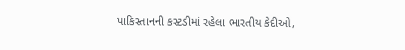પાકિસ્તાનની કસ્ટડીમાં રહેલા ભારતીય કેદીઓ,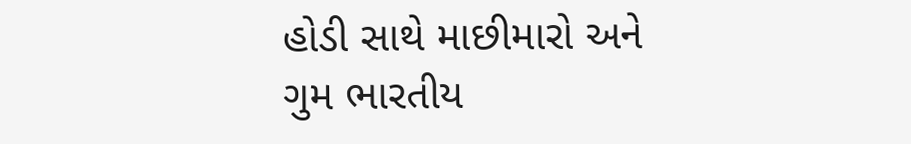હોડી સાથે માછીમારો અને ગુમ ભારતીય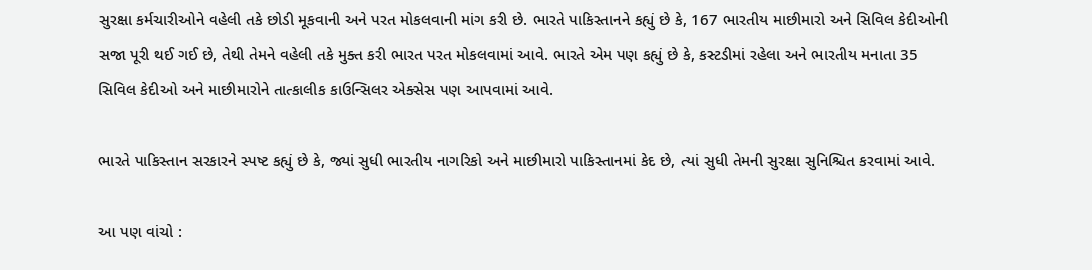સુરક્ષા કર્મચારીઓને વહેલી તકે છોડી મૂકવાની અને પરત મોકલવાની માંગ કરી છે. ભારતે પાકિસ્તાનને કહ્યું છે કે, 167 ભારતીય માછીમારો અને સિવિલ કેદીઓની સજા પૂરી થઈ ગઈ છે, તેથી તેમને વહેલી તકે મુક્ત કરી ભારત પરત મોકલવામાં આવે. ભારતે એમ પણ કહ્યું છે કે, કસ્ટડીમાં રહેલા અને ભારતીય મનાતા 35 સિવિલ કેદીઓ અને માછીમારોને તાત્કાલીક કાઉન્સિલર એક્સેસ પણ આપવામાં આવે.

ભારતે પાકિસ્તાન સરકારને સ્પષ્ટ કહ્યું છે કે, જ્યાં સુધી ભારતીય નાગરિકો અને માછીમારો પાકિસ્તાનમાં કેદ છે, ત્યાં સુધી તેમની સુરક્ષા સુનિશ્ચિત કરવામાં આવે.

આ પણ વાંચો :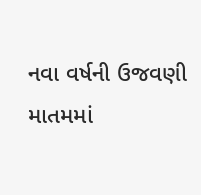નવા વર્ષની ઉજવણી માતમમાં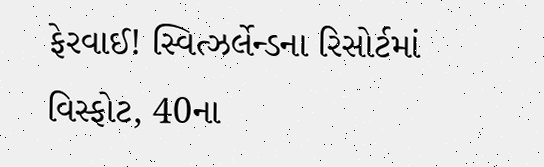ફેરવાઈ! સ્વિત્ઝર્લેન્ડના રિસોર્ટમાં વિસ્ફોટ, 40ના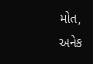મોત, અનેક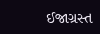ઈજાગ્રસ્ત